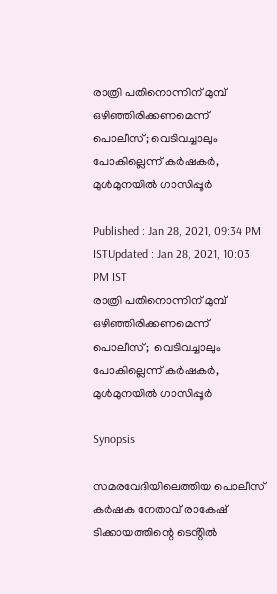രാത്രി പതിനൊന്നിന് മുമ്പ് ഒഴി‍ഞ്ഞിരിക്കണമെന്ന് പൊലീസ്; വെടിവച്ചാലും പോകില്ലെന്ന് കർഷകർ, മുൾമുനയിൽ ഗാസിപ്പൂർ

Published : Jan 28, 2021, 09:34 PM ISTUpdated : Jan 28, 2021, 10:03 PM IST
രാത്രി പതിനൊന്നിന് മുമ്പ് ഒഴി‍ഞ്ഞിരിക്കണമെന്ന് പൊലീസ്;  വെടിവച്ചാലും പോകില്ലെന്ന് കർഷകർ, മുൾമുനയിൽ ഗാസിപ്പൂർ

Synopsis

സമരവേദിയിലെത്തിയ പൊലീസ് കർഷക നേതാവ് രാകേഷ് ടിക്കായത്തിന്റെ ടെൻ്റിൽ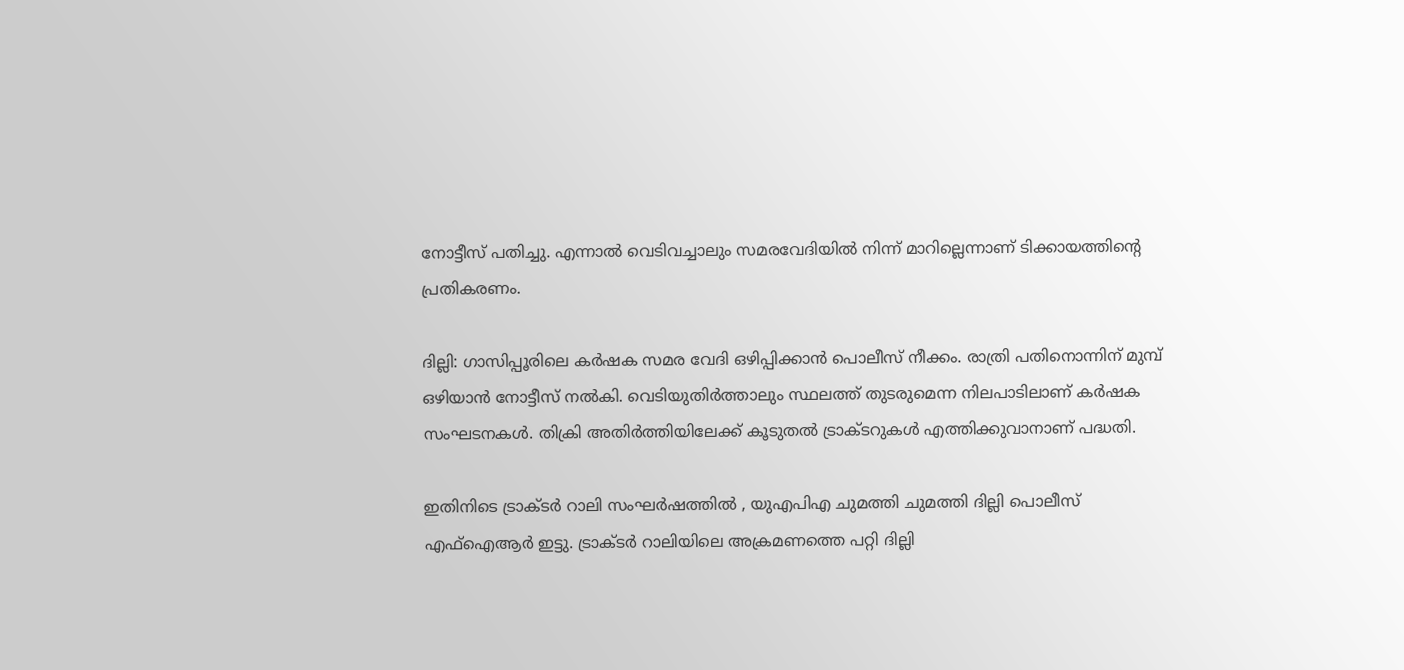നോട്ടീസ് പതിച്ചു. എന്നാൽ വെടിവച്ചാലും സമരവേദിയിൽ നിന്ന് മാറില്ലെന്നാണ് ടിക്കായത്തിന്റെ പ്രതികരണം.

ദില്ലി: ഗാസിപ്പൂരിലെ കർഷക സമര വേദി ഒഴിപ്പിക്കാൻ പൊലീസ് നീക്കം. രാത്രി പതിനൊന്നിന് മുമ്പ് ഒഴിയാൻ നോട്ടീസ് നൽകി. വെടിയുതിർത്താലും സ്ഥലത്ത് തുടരുമെന്ന നിലപാടിലാണ് കർഷക സംഘടനകൾ. തിക്രി അതിർത്തിയിലേക്ക് കൂടുതൽ ട്രാക്ടറുകൾ എത്തിക്കുവാനാണ് പദ്ധതി.

ഇതിനിടെ ട്രാക്ടര്‍ റാലി സംഘര്‍ഷത്തിൽ , യുഎപിഎ ചുമത്തി ചുമത്തി ദില്ലി പൊലീസ് എഫ്ഐആര്‍ ഇട്ടു. ട്രാക്ടർ റാലിയിലെ അക്രമണത്തെ പറ്റി ദില്ലി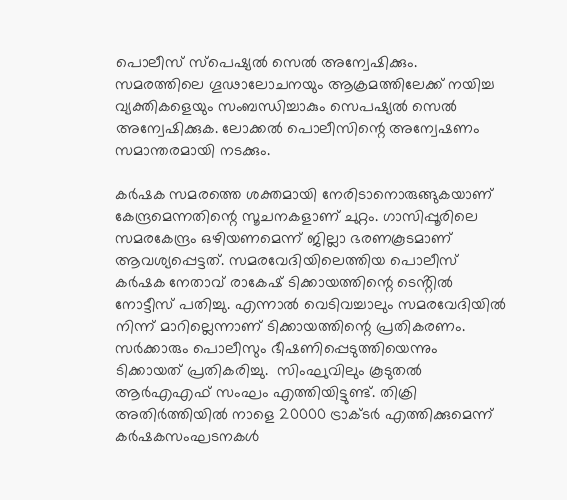പൊലീസ് സ്പെഷ്യൽ സെൽ അന്വേഷിക്കും. സമരത്തിലെ ഗൂഢാലോചനയും ആക്രമത്തിലേക്ക് നയിച്ച വ്യക്തികളെയും സംബന്ധിച്ചാകും സെപഷ്യൽ സെൽ അന്വേഷിക്കുക. ലോക്കൽ പൊലീസിന്റെ അന്വേഷണം സമാന്തരമായി നടക്കും.

കർഷക സമരത്തെ ശക്തമായി നേരിടാനൊരുങ്ങുകയാണ് കേന്ദ്രമെന്നതിന്റെ സൂചനകളാണ് ചുറ്റം. ഗാസിപ്പൂരിലെ സമരകേന്ദ്രം ഒഴിയണമെന്ന് ജില്ലാ ഭരണകൂടമാണ് ആവശ്യപ്പെട്ടത്. സമരവേദിയിലെത്തിയ പൊലീസ് കർഷക നേതാവ് രാകേഷ് ടിക്കായത്തിന്റെ ടെൻ്റിൽ നോട്ടീസ് പതിച്ചു. എന്നാൽ വെടിവച്ചാലും സമരവേദിയിൽ നിന്ന് മാറില്ലെന്നാണ് ടിക്കായത്തിന്റെ പ്രതികരണം. സർക്കാരും പൊലീസും ഭീഷണിപ്പെടുത്തിയെന്നും ടിക്കായത് പ്രതികരിച്ചു.  സിംഘുവിലും കൂടുതൽ ആർഎഎഫ് സംഘം എത്തിയിട്ടുണ്ട്. തിക്രി അതിർത്തിയിൽ നാളെ 20000 ട്രാക്ടർ എത്തിക്കുമെന്ന് കർഷകസംഘടനകൾ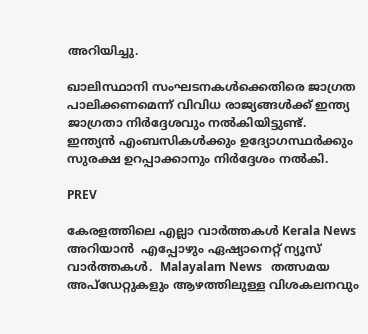അറിയിച്ചു.

ഖാലിസ്ഥാനി സംഘടനകൾക്കെതിരെ ജാഗ്രത പാലിക്കണമെന്ന് വിവിധ രാജ്യങ്ങൾക്ക് ഇന്ത്യ ജാഗ്രതാ നിർദ്ദേശവും നൽകിയിട്ടുണ്ട്.
ഇന്ത്യൻ എംബസികൾക്കും ഉദ്യോഗസ്ഥർക്കും സുരക്ഷ ഉറപ്പാക്കാനും നിർദ്ദേശം നൽകി.

PREV

കേരളത്തിലെ എല്ലാ വാർത്തകൾ Kerala News അറിയാൻ  എപ്പോഴും ഏഷ്യാനെറ്റ് ന്യൂസ് വാർത്തകൾ.  Malayalam News   തത്സമയ അപ്‌ഡേറ്റുകളും ആഴത്തിലുള്ള വിശകലനവും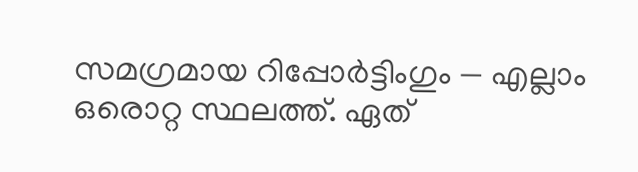സമഗ്രമായ റിപ്പോർട്ടിംഗും — എല്ലാം ഒരൊറ്റ സ്ഥലത്ത്. ഏത്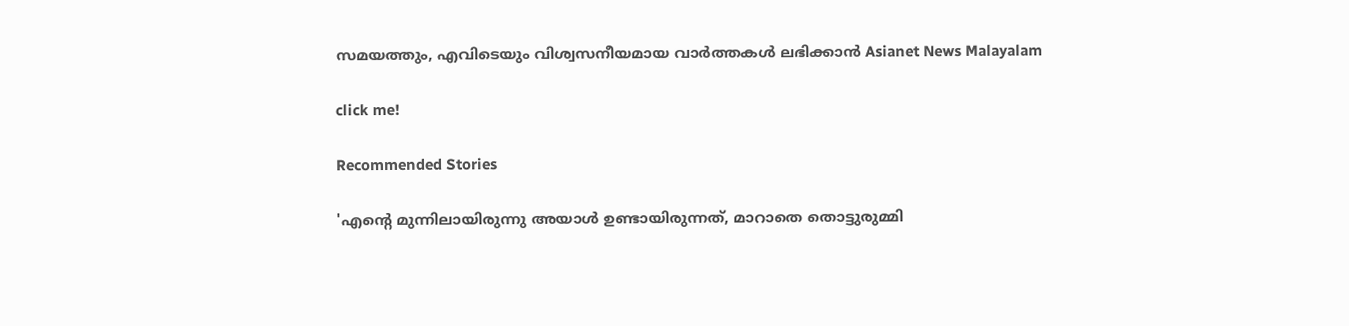സമയത്തും, എവിടെയും വിശ്വസനീയമായ വാർത്തകൾ ലഭിക്കാൻ Asianet News Malayalam

click me!

Recommended Stories

'എന്റെ മുന്നിലായിരുന്നു അയാൾ ഉണ്ടായിരുന്നത്, മാറാതെ തൊട്ടുരുമ്മി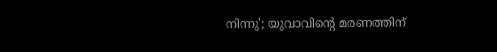നിന്നു'; യുവാവിന്റെ മരണത്തിന്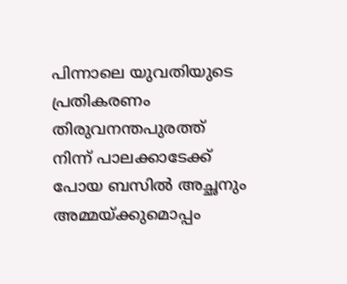പിന്നാലെ യുവതിയുടെ പ്രതികരണം
തിരുവനന്തപുരത്ത് നിന്ന് പാലക്കാടേക്ക് പോയ ബസിൽ അച്ഛനും അമ്മയ്ക്കുമൊപ്പം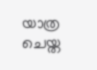യാത്ര ചെയ്ത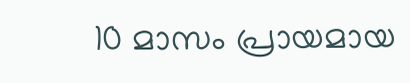10 മാസം പ്രായമായ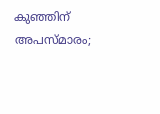കുഞ്ഞിന് അപസ്മാരം;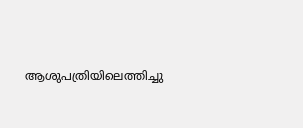ആശുപത്രിയിലെത്തിച്ചു